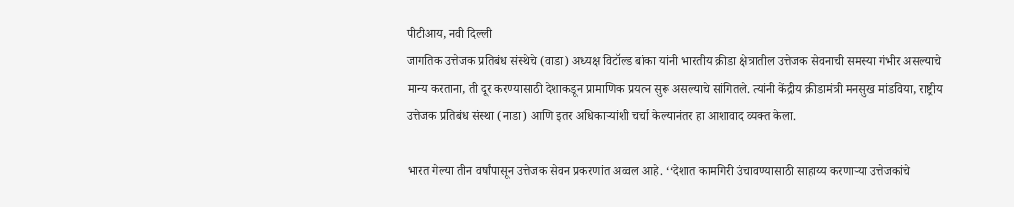पीटीआय, नवी दिल्ली
जागतिक उत्तेजक प्रतिबंध संस्थेचे (वाडा) अध्यक्ष विटॉल्ड बांका यांनी भारतीय क्रीडा क्षेत्रातील उत्तेजक सेवनाची समस्या गंभीर असल्याचे मान्य करताना, ती दूर करण्यासाठी देशाकडून प्रामाणिक प्रयत्न सुरू असल्याचे सांगितले. त्यांनी केंद्रीय क्रीडामंत्री मनसुख मांडविया, राष्ट्रीय उत्तेजक प्रतिबंध संस्था (नाडा) आणि इतर अधिकार्‍यांशी चर्चा केल्यानंतर हा आशावाद व्यक्त केला.

भारत गेल्या तीन वर्षांपासून उत्तेजक सेवन प्रकरणांत अव्वल आहे. ‘‘देशात कामगिरी उंचावण्यासाठी साहाय्य करणार्‍या उत्तेजकांचे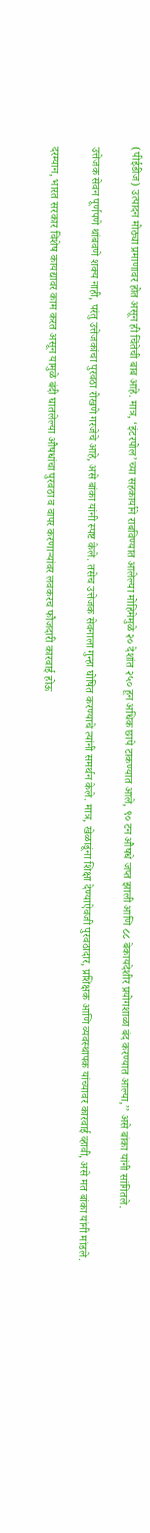(पीईडीज) उत्पादन मोठ्या प्रमाणावर होत असून ही चिंतेची बाब आहे. मात्र, ‘इंटरपोल’च्या सहकार्याने राबविण्यात आलेल्या मोहिमेमुळे २० देशांत २५० हून अधिक छापे टाकण्यात आले, ९० टन औषधे जप्त झाली आणि ८८ बेकायदेशीर प्रयोगशाळा बंद करण्यात आल्या,’’ असे बांका यांनी सांगितले.

उत्तेजक सेवन पूर्णपणे थांबवणे शक्य नाही, परंतु उत्तेजकांचा पुरवठा रोखणे गरजेचे आहे, असे बांका यांनी स्पष्ट केले. तसेच उत्तेजक सेवनाला गुन्हा घोषित करण्याचे त्यांनी समर्थन केले. मात्र, खेळाडूंना शिक्षा देण्याऐवजी पुरवठादार, प्रशिक्षक आणि व्यवस्थापक यांच्यावर कारवाई व्हावी, असे मत बांका यांनी मांडले.

दरम्यान, भारत सरकार विशेष कायद्यावर काम करत असून यामुळे बंदी घातलेल्या औषधांचा पुरवठा व वापर करणार्‍यांवर लवकरच फौजदारी कारवाई होऊ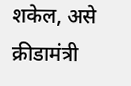शकेल, असे क्रीडामंत्री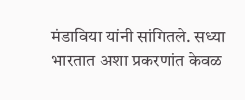मंडाविया यांनी सांगितले. सध्या भारतात अशा प्रकरणांत केवळ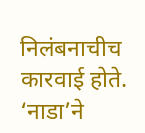निलंबनाचीच कारवाई होते. ‘नाडा’ने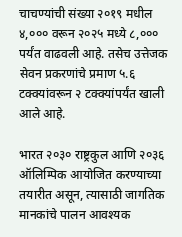चाचण्यांची संख्या २०१९ मधील ४,००० वरून २०२५ मध्ये ८,००० पर्यंत वाढवली आहे. तसेच उत्तेजक सेवन प्रकरणांचे प्रमाण ५.६ टक्क्यांवरून २ टक्क्यांपर्यंत खाली आले आहे.

भारत २०३० राष्ट्रकुल आणि २०३६ ऑलिम्पिक आयोजित करण्याच्या तयारीत असून, त्यासाठी जागतिक मानकांचे पालन आवश्यक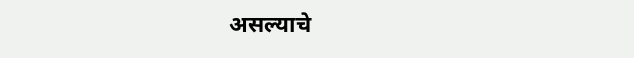असल्याचे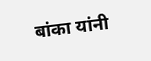बांका यांनी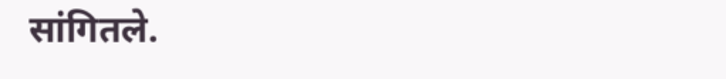सांगितले.